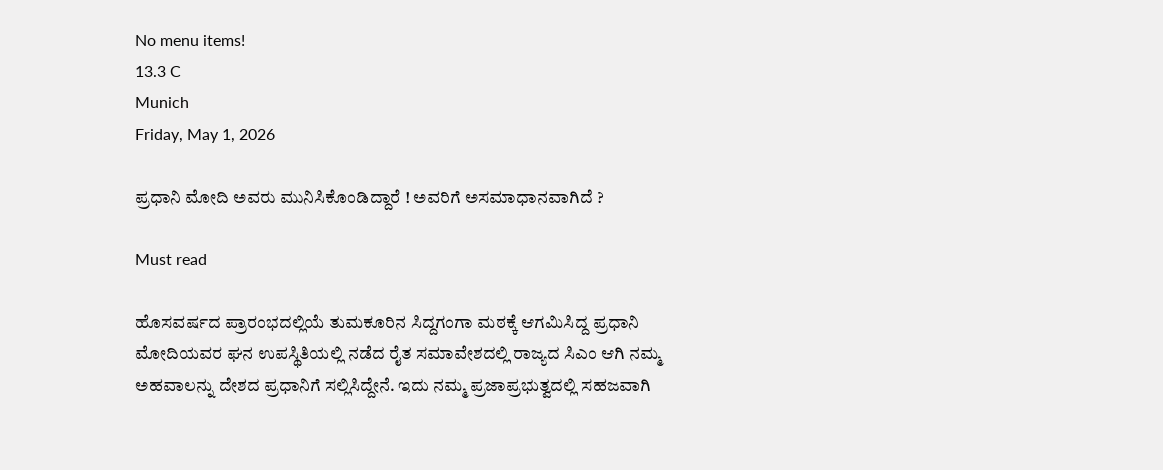No menu items!
13.3 C
Munich
Friday, May 1, 2026

ಪ್ರಧಾನಿ ಮೋದಿ ಅವರು ಮುನಿಸಿಕೊಂಡಿದ್ದಾರೆ ! ಅವರಿಗೆ ಅಸಮಾಧಾನವಾಗಿದೆ ?

Must read

ಹೊಸವರ್ಷದ ಪ್ರಾರಂಭದಲ್ಲಿಯೆ ತುಮಕೂರಿನ ಸಿದ್ದಗಂಗಾ ಮಠಕ್ಕೆ ಆಗಮಿಸಿದ್ದ ಪ್ರಧಾನಿ ಮೋದಿಯವರ ಘನ ಉಪಸ್ಥಿತಿಯಲ್ಲಿ ನಡೆದ ರೈತ ಸಮಾವೇಶದಲ್ಲಿ ರಾಜ್ಯದ ಸಿಎಂ ಆಗಿ ನಮ್ಮ ಅಹವಾಲನ್ನು ದೇಶದ ಪ್ರಧಾನಿಗೆ ಸಲ್ಲಿಸಿದ್ದೇನೆ. ಇದು ನಮ್ಮ ಪ್ರಜಾಪ್ರಭುತ್ವದಲ್ಲಿ ಸಹಜವಾಗಿ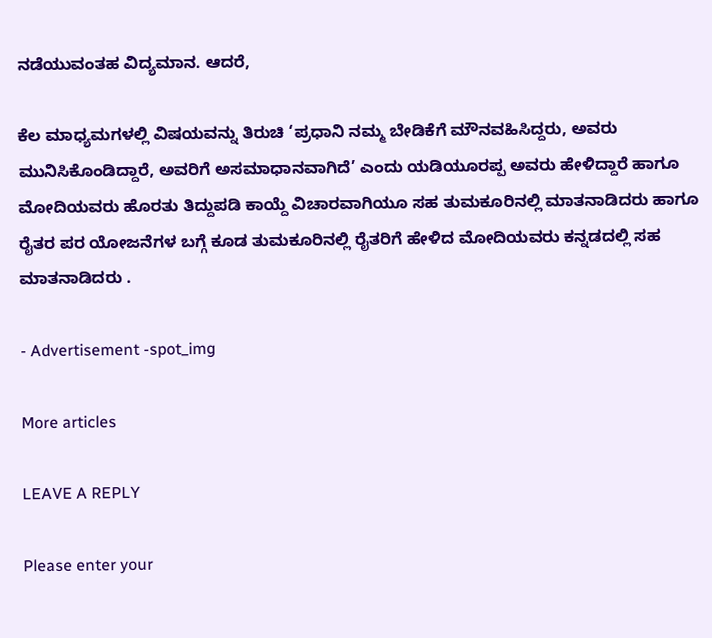ನಡೆಯುವಂತಹ ವಿದ್ಯಮಾನ. ಆದರೆ,

ಕೆಲ ಮಾಧ್ಯಮಗಳಲ್ಲಿ ವಿಷಯವನ್ನು ತಿರುಚಿ ‘ಪ್ರಧಾನಿ ನಮ್ಮ ಬೇಡಿಕೆಗೆ ಮೌನವಹಿಸಿದ್ದರು, ಅವರು ಮುನಿಸಿಕೊಂಡಿದ್ದಾರೆ, ಅವರಿಗೆ ಅಸಮಾಧಾನವಾಗಿದೆ’ ಎಂದು ಯಡಿಯೂರಪ್ಪ ಅವರು ಹೇಳಿದ್ದಾರೆ ಹಾಗೂ ಮೋದಿಯವರು ಹೊರತು ತಿದ್ದುಪಡಿ ಕಾಯ್ದೆ ವಿಚಾರವಾಗಿಯೂ ಸಹ ತುಮಕೂರಿನಲ್ಲಿ ಮಾತನಾಡಿದರು ಹಾಗೂ ರೈತರ ಪರ ಯೋಜನೆಗಳ ಬಗ್ಗೆ ಕೂಡ ತುಮಕೂರಿನಲ್ಲಿ ರೈತರಿಗೆ ಹೇಳಿದ ಮೋದಿಯವರು ಕನ್ನಡದಲ್ಲಿ ಸಹ ಮಾತನಾಡಿದರು .

- Advertisement -spot_img

More articles

LEAVE A REPLY

Please enter your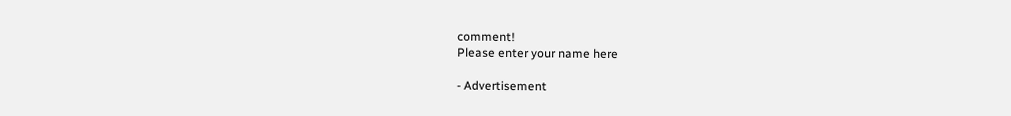comment!
Please enter your name here

- Advertisement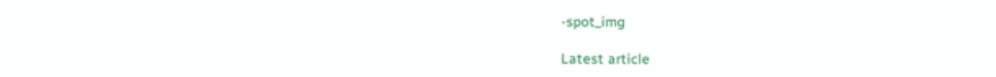-spot_img

Latest article